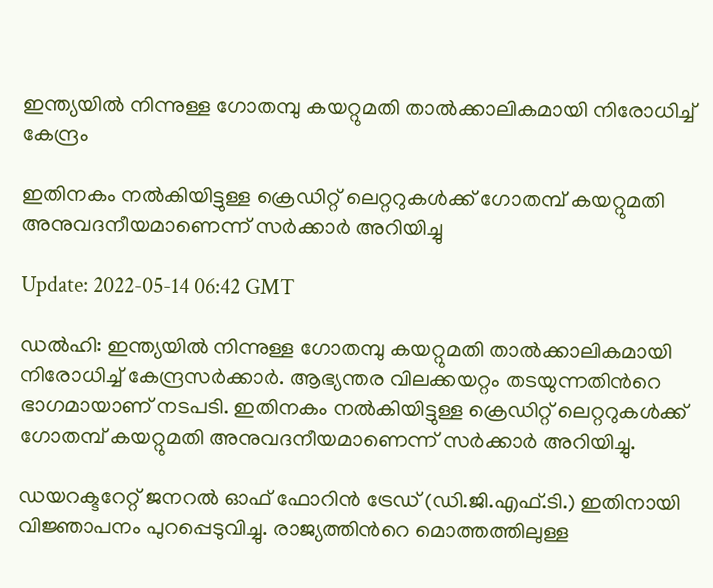ഇന്ത്യയില്‍ നിന്നുള്ള ഗോതമ്പു കയറ്റുമതി താല്‍ക്കാലികമായി നിരോധിച്ച് കേന്ദ്രം

ഇതിനകം നൽകിയിട്ടുള്ള ക്രെഡിറ്റ് ലെറ്ററുകൾക്ക് ഗോതമ്പ് കയറ്റുമതി അനുവദനീയമാണെന്ന് സർക്കാർ അറിയിച്ചു

Update: 2022-05-14 06:42 GMT

ഡല്‍ഹി: ഇന്ത്യയില്‍ നിന്നുള്ള ഗോതമ്പു കയറ്റുമതി താല്‍ക്കാലികമായി നിരോധിച്ച് കേന്ദ്രസര്‍ക്കാര്‍. ആഭ്യന്തര വിലക്കയറ്റം തടയുന്നതിന്‍റെ ഭാഗമായാണ് നടപടി. ഇതിനകം നൽകിയിട്ടുള്ള ക്രെഡിറ്റ് ലെറ്ററുകൾക്ക് ഗോതമ്പ് കയറ്റുമതി അനുവദനീയമാണെന്ന് സർക്കാർ അറിയിച്ചു.

ഡയറക്ടറേറ്റ് ജനറല്‍ ഓഫ് ഫോറിന്‍ ട്രേഡ് (ഡി.ജി.എഫ്.ടി.) ഇതിനായി വിജ്ഞാപനം പുറപ്പെടുവിച്ചു. രാജ്യത്തിന്‍റെ മൊത്തത്തിലുള്ള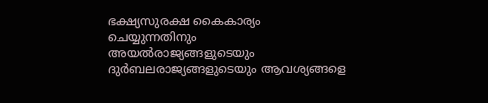ഭക്ഷ്യസുരക്ഷ കൈകാര്യം ചെയ്യുന്നതിനും അയല്‍രാജ്യങ്ങളുടെയും ദുര്‍ബലരാജ്യങ്ങളുടെയും ആവശ്യങ്ങളെ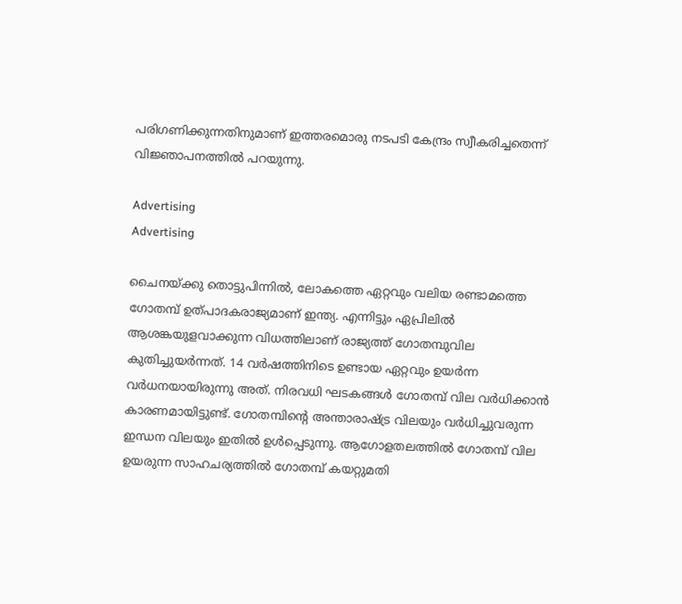പരിഗണിക്കുന്നതിനുമാണ് ഇത്തരമൊരു നടപടി കേന്ദ്രം സ്വീകരിച്ചതെന്ന് വിജ്ഞാപനത്തില്‍ പറയുന്നു.

Advertising
Advertising

ചൈനയ്ക്കു തൊട്ടുപിന്നില്‍, ലോകത്തെ ഏറ്റവും വലിയ രണ്ടാമത്തെ ഗോതമ്പ് ഉത്പാദകരാജ്യമാണ് ഇന്ത്യ. എന്നിട്ടും ഏപ്രിലില്‍ ആശങ്കയുളവാക്കുന്ന വിധത്തിലാണ് രാജ്യത്ത് ഗോതമ്പുവില കുതിച്ചുയര്‍ന്നത്. 14 വര്‍ഷത്തിനിടെ ഉണ്ടായ ഏറ്റവും ഉയര്‍ന്ന വര്‍ധനയായിരുന്നു അത്. നിരവധി ഘടകങ്ങള്‍ ഗോതമ്പ് വില വര്‍ധിക്കാന്‍ കാരണമായിട്ടുണ്ട്. ഗോതമ്പിന്‍റെ അന്താരാഷ്‌ട്ര വിലയും വർധിച്ചുവരുന്ന ഇന്ധന വിലയും ഇതിൽ ഉൾപ്പെടുന്നു. ആഗോളതലത്തിൽ ഗോതമ്പ് വില ഉയരുന്ന സാഹചര്യത്തിൽ ഗോതമ്പ് കയറ്റുമതി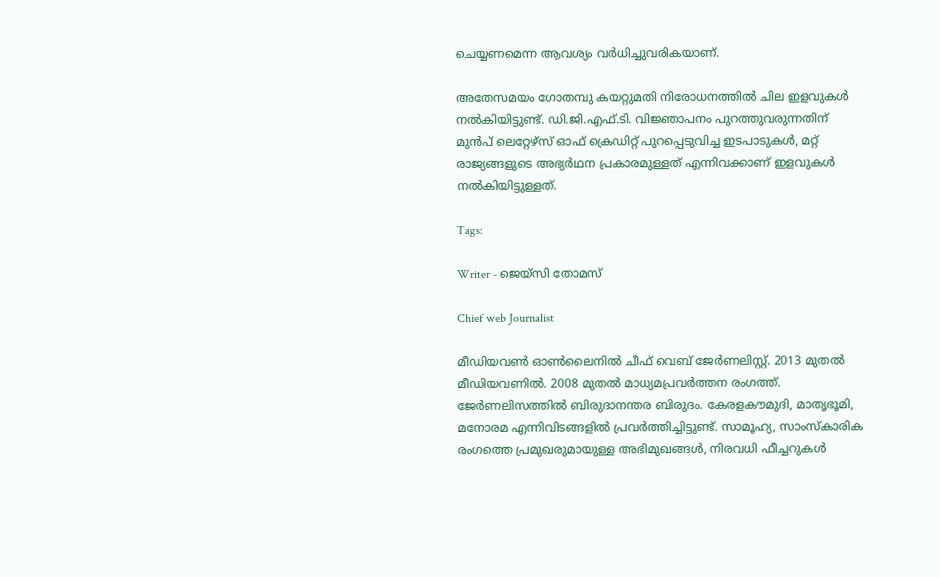ചെയ്യണമെന്ന ആവശ്യം വർധിച്ചുവരികയാണ്.

അതേസമയം ഗോതമ്പു കയറ്റുമതി നിരോധനത്തില്‍ ചില ഇളവുകള്‍ നല്‍കിയിട്ടുണ്ട്. ഡി.ജി.എഫ്.ടി. വിജ്ഞാപനം പുറത്തുവരുന്നതിന് മുന്‍പ് ലെറ്റേഴ്സ് ഓഫ് ക്രെഡിറ്റ് പുറപ്പെടുവിച്ച ഇടപാടുകള്‍, മറ്റ് രാജ്യങ്ങളുടെ അഭ്യര്‍ഥന പ്രകാരമുള്ളത് എന്നിവക്കാണ് ഇളവുകള്‍ നല്‍കിയിട്ടുള്ളത്.

Tags:

Writer - ജെയ്സി തോമസ്

Chief web Journalist

മീഡിയവൺ ഓൺലൈനിൽ ചീഫ് വെബ് ജേർണലിസ്റ്റ്. 2013 മുതൽ മീഡിയവണിൽ. 2008 മുതൽ മാധ്യമപ്രവർത്തന രംഗത്ത്. ജേർണലിസത്തിൽ ബിരുദാനന്തര ബിരുദം. കേരളകൗമുദി, മാതൃഭൂമി, മനോരമ എന്നിവിടങ്ങളിൽ പ്രവർത്തിച്ചിട്ടുണ്ട്. സാമൂഹ്യ, സാംസ്‌കാരിക രംഗത്തെ പ്രമുഖരുമായുള്ള അഭിമുഖങ്ങൾ, നിരവധി ഫീച്ചറുകൾ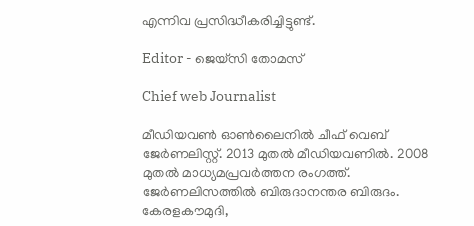എന്നിവ പ്രസിദ്ധീകരിച്ചിട്ടുണ്ട്.

Editor - ജെയ്സി തോമസ്

Chief web Journalist

മീഡിയവൺ ഓൺലൈനിൽ ചീഫ് വെബ് ജേർണലിസ്റ്റ്. 2013 മുതൽ മീഡിയവണിൽ. 2008 മുതൽ മാധ്യമപ്രവർത്തന രംഗത്ത്. ജേർണലിസത്തിൽ ബിരുദാനന്തര ബിരുദം. കേരളകൗമുദി,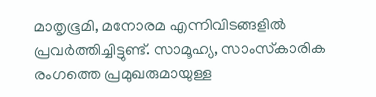മാതൃഭൂമി, മനോരമ എന്നിവിടങ്ങളിൽ പ്രവർത്തിച്ചിട്ടുണ്ട്. സാമൂഹ്യ, സാംസ്‌കാരിക രംഗത്തെ പ്രമുഖരുമായുള്ള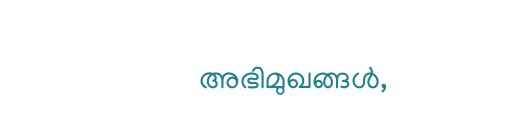അഭിമുഖങ്ങൾ,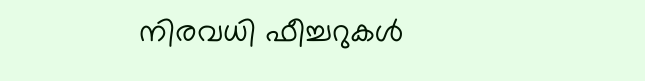നിരവധി ഫീച്ചറുകൾ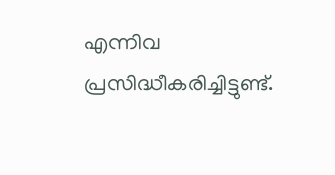എന്നിവ പ്രസിദ്ധീകരിച്ചിട്ടുണ്ട്.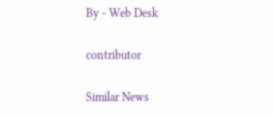By - Web Desk

contributor

Similar News